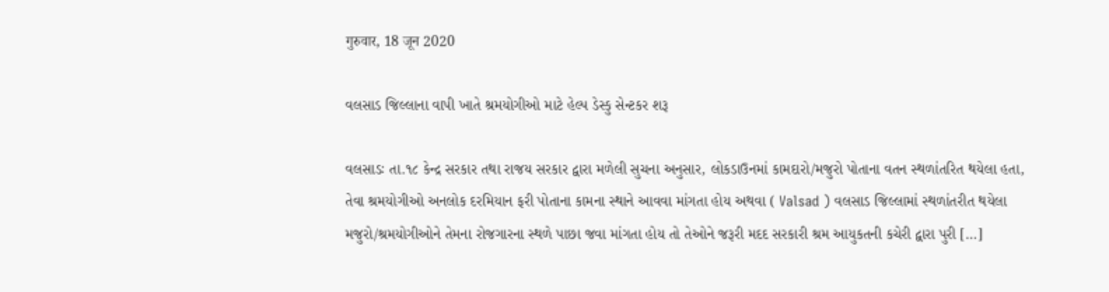गुरुवार, 18 जून 2020

વલસાડ જિલ્લાના વાપી ખાતે શ્રમયોગીઓ માટે હેલ્પ ડેસ્કુ સેન્ટકર શરૂ

વલસાડઃ તા.૧૮ કેન્‍દ્ર સરકાર તથા રાજય સરકાર દ્વારા મળેલી સુચના અનુસાર, લોકડાઉનમાં કામદારો/મજુરો પોતાના વતન સ્‍થળાંતરિત થયેલા હતા, તેવા શ્રમયોગીઓ અનલોક દરમિયાન ફરી પોતાના કામના સ્‍થાને આવવા માંગતા હોય અથવા ( Valsad ) વલસાડ જિલ્લામાં સ્‍થળાંતરીત થયેલા મજુરો/શ્રમયોગીઓને તેમના રોજગારના સ્‍થળે પાછા જવા માંગતા હોય તો તેઓને જરૂરી મદદ સરકારી શ્રમ આયુકતની કચેરી દ્વારા પુરી […]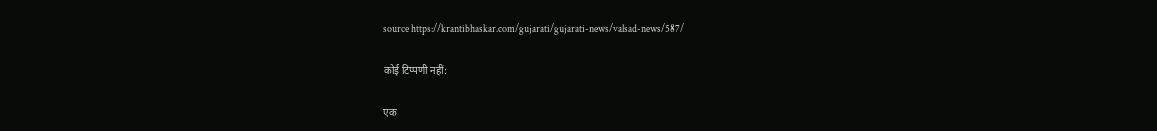source https://krantibhaskar.com/gujarati/gujarati-news/valsad-news/587/

कोई टिप्पणी नहीं:

एक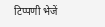टिप्पणी भेजें